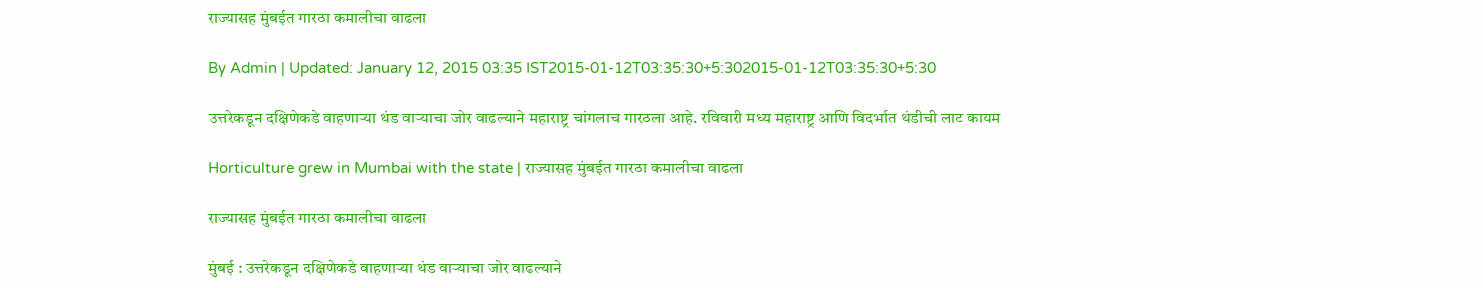राज्यासह मुंबईत गारठा कमालीचा वाढला

By Admin | Updated: January 12, 2015 03:35 IST2015-01-12T03:35:30+5:302015-01-12T03:35:30+5:30

उत्तरेकडून दक्षिणेकडे वाहणाऱ्या थंड वाऱ्याचा जोर वाढल्याने महाराष्ट्र चांगलाच गारठला आहे. रविवारी मध्य महाराष्ट्र आणि विदर्भात थंडीची लाट कायम

Horticulture grew in Mumbai with the state | राज्यासह मुंबईत गारठा कमालीचा वाढला

राज्यासह मुंबईत गारठा कमालीचा वाढला

मुंबई : उत्तरेकडून दक्षिणेकडे वाहणाऱ्या थंड वाऱ्याचा जोर वाढल्याने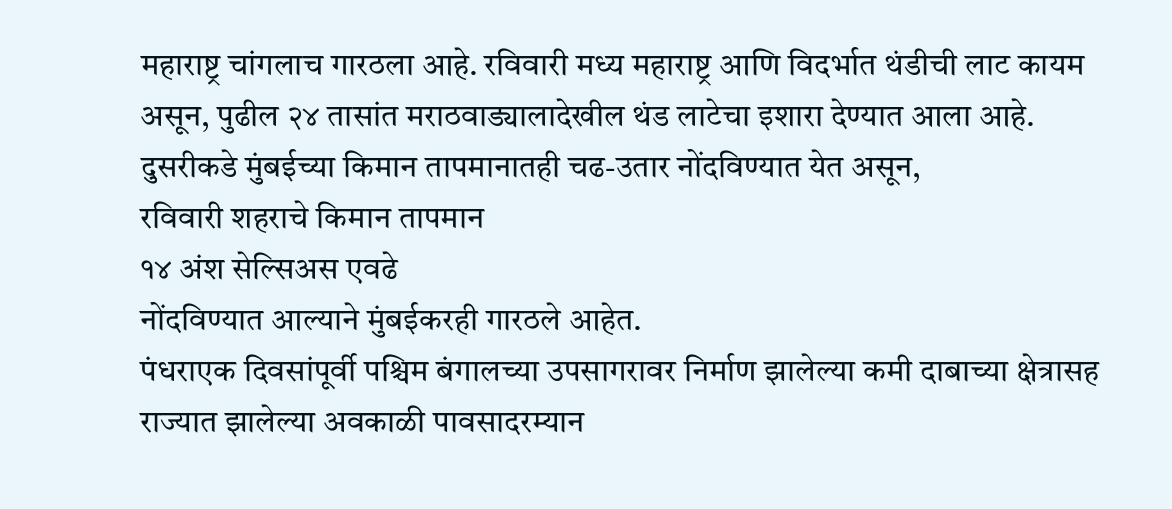महाराष्ट्र चांगलाच गारठला आहे. रविवारी मध्य महाराष्ट्र आणि विदर्भात थंडीची लाट कायम असून, पुढील २४ तासांत मराठवाड्यालादेखील थंड लाटेचा इशारा देण्यात आला आहे. दुसरीकडे मुंबईच्या किमान तापमानातही चढ-उतार नोंदविण्यात येत असून,
रविवारी शहराचे किमान तापमान
१४ अंश सेल्सिअस एवढे
नोंदविण्यात आल्याने मुंबईकरही गारठले आहेत.
पंधराएक दिवसांपूर्वी पश्चिम बंगालच्या उपसागरावर निर्माण झालेल्या कमी दाबाच्या क्षेत्रासह राज्यात झालेल्या अवकाळी पावसादरम्यान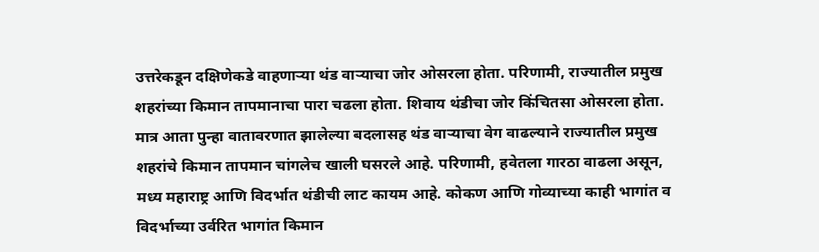उत्तरेकडून दक्षिणेकडे वाहणाऱ्या थंड वाऱ्याचा जोर ओसरला होता. परिणामी, राज्यातील प्रमुख शहरांच्या किमान तापमानाचा पारा चढला होता. शिवाय थंडीचा जोर किंचितसा ओसरला होता.
मात्र आता पुन्हा वातावरणात झालेल्या बदलासह थंड वाऱ्याचा वेग वाढल्याने राज्यातील प्रमुख शहरांचे किमान तापमान चांगलेच खाली घसरले आहे. परिणामी, हवेतला गारठा वाढला असून, मध्य महाराष्ट्र आणि विदर्भात थंडीची लाट कायम आहे. कोकण आणि गोव्याच्या काही भागांत व विदर्भाच्या उर्वरित भागांत किमान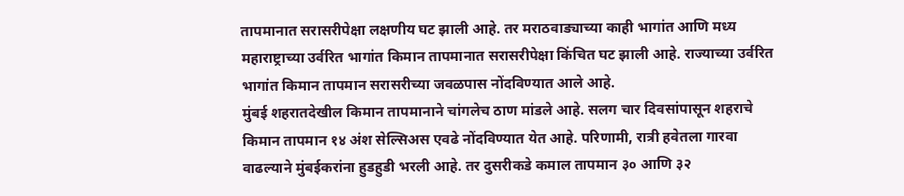तापमानात सरासरीपेक्षा लक्षणीय घट झाली आहे. तर मराठवाड्याच्या काही भागांत आणि मध्य महाराष्ट्राच्या उर्वरित भागांत किमान तापमानात सरासरीपेक्षा किंचित घट झाली आहे. राज्याच्या उर्वरित भागांत किमान तापमान सरासरीच्या जवळपास नोंदविण्यात आले आहे.
मुंबई शहरातदेखील किमान तापमानाने चांगलेच ठाण मांडले आहे. सलग चार दिवसांपासून शहराचे किमान तापमान १४ अंश सेल्सिअस एवढे नोंदविण्यात येत आहे. परिणामी, रात्री हवेतला गारवा वाढल्याने मुंबईकरांना हुडहुडी भरली आहे. तर दुसरीकडे कमाल तापमान ३० आणि ३२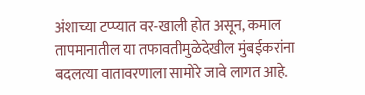अंशाच्या टप्प्यात वर-खाली होत असून, कमाल तापमानातील या तफावतीमुळेदेखील मुंबईकरांना बदलत्या वातावरणाला सामोरे जावे लागत आहे.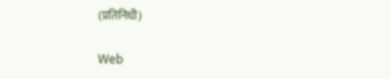(प्रतिनिधी)

Web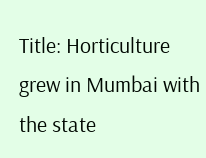Title: Horticulture grew in Mumbai with the state